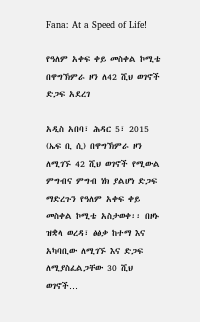Fana: At a Speed of Life!

የዓለም አቀፍ ቀይ መስቀል ኮሚቴ በዋግኽምራ ዞን ለ42 ሺህ ወገኖች ድጋፍ አደረገ

አዲስ አበባ፣ ሕዳር 5፣ 2015 (ኤፍ ቢ ሲ) በዋግኽምራ ዞን ለሚገኙ 42 ሺህ ወገኖች የሚውል ምግብና ምግብ ነክ ያልሆነ ድጋፍ ማድረጉን የዓለም አቀፍ ቀይ መስቀል ኮሚቴ አስታወቀ፡፡ በዞኑ ዝቋላ ወረዳ፣ ፅፅቃ ከተማ እና አካባቢው ለሚገኙ እና ድጋፍ ለሚያስፈልጋቸው 30 ሺህ ወገኖች…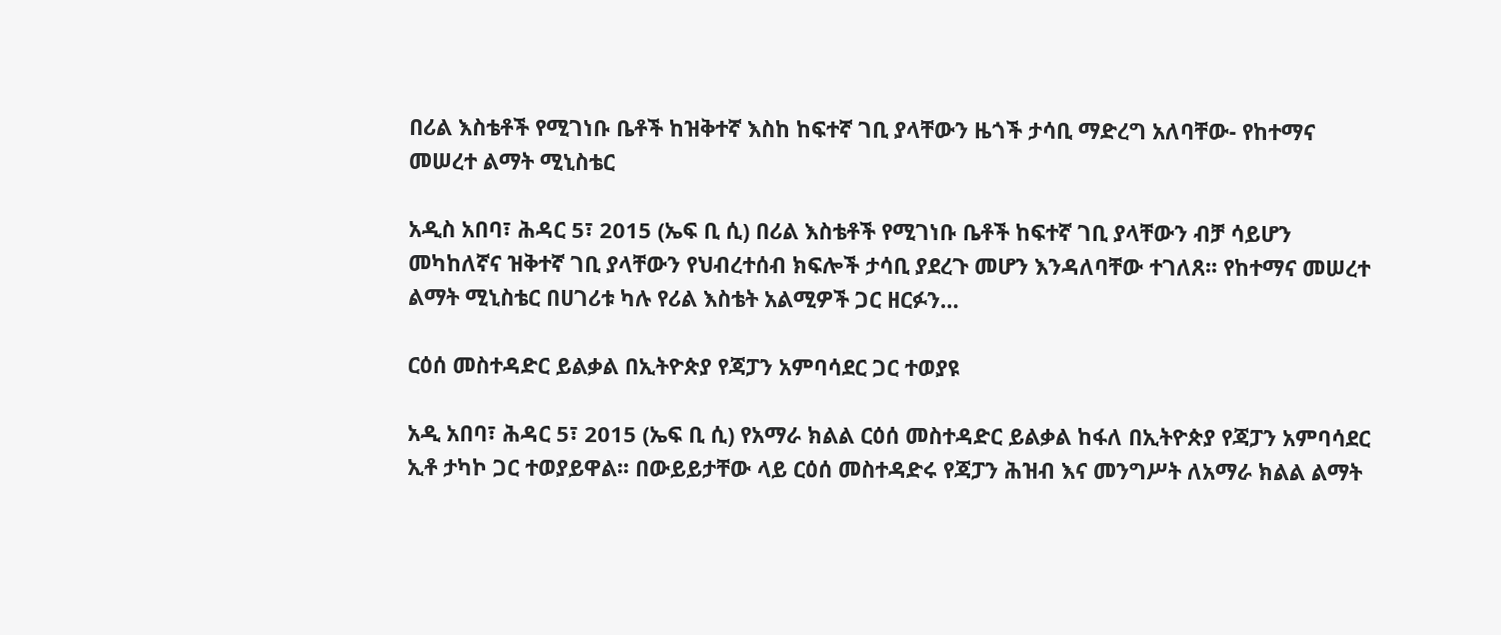በሪል እስቴቶች የሚገነቡ ቤቶች ከዝቅተኛ እስከ ከፍተኛ ገቢ ያላቸውን ዜጎች ታሳቢ ማድረግ አለባቸው- የከተማና መሠረተ ልማት ሚኒስቴር

አዲስ አበባ፣ ሕዳር 5፣ 2015 (ኤፍ ቢ ሲ) በሪል እስቴቶች የሚገነቡ ቤቶች ከፍተኛ ገቢ ያላቸውን ብቻ ሳይሆን መካከለኛና ዝቅተኛ ገቢ ያላቸውን የህብረተሰብ ክፍሎች ታሳቢ ያደረጉ መሆን እንዳለባቸው ተገለጸ፡፡ የከተማና መሠረተ ልማት ሚኒስቴር በሀገሪቱ ካሉ የሪል እስቴት አልሚዎች ጋር ዘርፉን…

ርዕሰ መስተዳድር ይልቃል በኢትዮጵያ የጃፓን አምባሳደር ጋር ተወያዩ

አዲ አበባ፣ ሕዳር 5፣ 2015 (ኤፍ ቢ ሲ) የአማራ ክልል ርዕሰ መስተዳድር ይልቃል ከፋለ በኢትዮጵያ የጃፓን አምባሳደር ኢቶ ታካኮ ጋር ተወያይዋል፡፡ በውይይታቸው ላይ ርዕሰ መስተዳድሩ የጃፓን ሕዝብ እና መንግሥት ለአማራ ክልል ልማት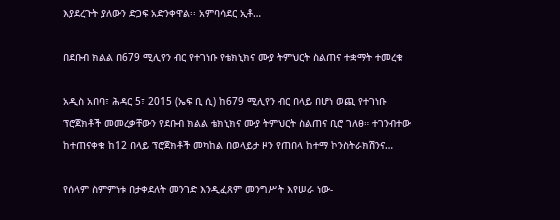እያደረጉት ያለውን ድጋፍ አድንቀዋል፡፡ አምባሳደር ኢቶ…

በደቡብ ክልል በ679 ሚሊየን ብር የተገነቡ የቴክኒክና ሙያ ትምህርት ስልጠና ተቋማት ተመረቁ

አዲስ አበባ፣ ሕዳር 5፣ 2015 (ኤፍ ቢ ሲ) ከ679 ሚሊየን ብር በላይ በሆነ ወጪ የተገነቡ ፕሮጀክቶች መመረቃቸውን የደቡብ ክልል ቴክኒክና ሙያ ትምህርት ስልጠና ቢሮ ገለፀ። ተገንብተው ከተጠናቀቁ ከ12 በላይ ፕሮጀክቶች መካከል በወላይታ ዞን የጠበላ ከተማ ኮንስትራክሽንና…

የሰላም ስምምነቱ በታቀደለት መንገድ እንዲፈጸም መንግሥት እየሠራ ነው-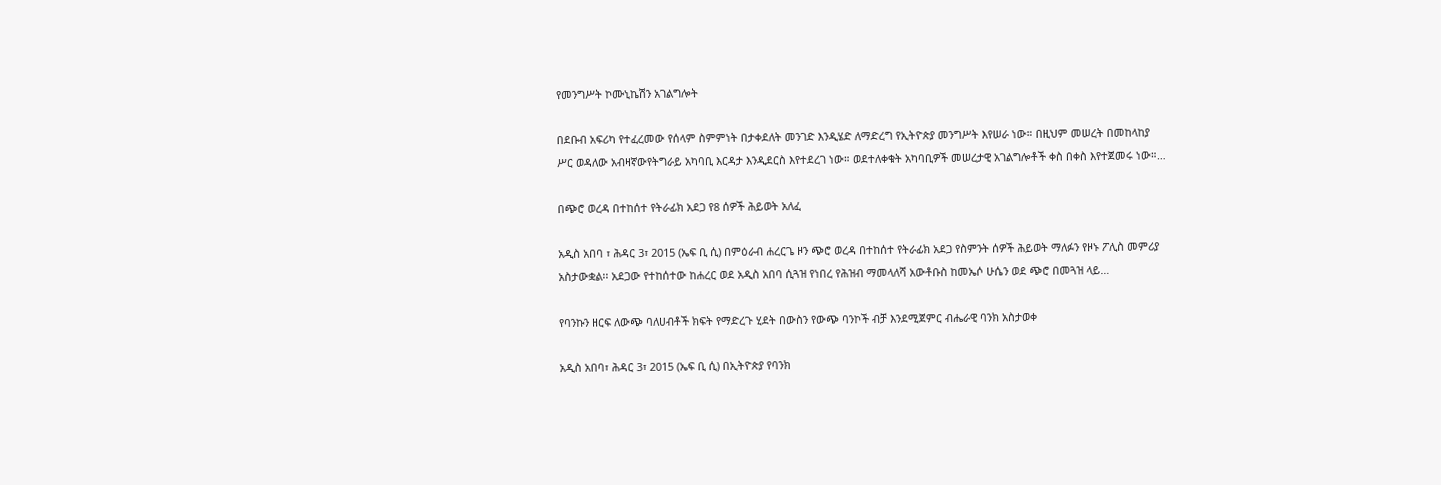የመንግሥት ኮሙኒኬሽን አገልግሎት

በደቡብ አፍሪካ የተፈረመው የሰላም ስምምነት በታቀደለት መንገድ እንዲሄድ ለማድረግ የኢትዮጵያ መንግሥት እየሠራ ነው። በዚህም መሠረት በመከላከያ ሥር ወዳለው አብዛኛውየትግራይ አካባቢ እርዳታ እንዲደርስ እየተደረገ ነው። ወደተለቀቁት አካባቢዎች መሠረታዊ አገልግሎቶች ቀስ በቀስ እየተጀመሩ ነው።…

በጭሮ ወረዳ በተከሰተ የትራፊክ አደጋ የ8 ሰዎች ሕይወት አለፈ

አዲስ አበባ ፣ ሕዳር 3፣ 2015 (ኤፍ ቢ ሲ) በምዕራብ ሐረርጌ ዞን ጭሮ ወረዳ በተከሰተ የትራፊክ አደጋ የስምንት ሰዎች ሕይወት ማለፉን የዞኑ ፖሊስ መምሪያ አስታውቋል፡፡ አደጋው የተከሰተው ከሐረር ወደ አዲስ አበባ ሲጓዝ የነበረ የሕዝብ ማመላለሻ አውቶቡስ ከመኤሶ ሁሴን ወደ ጭሮ በመጓዝ ላይ…

የባንኩን ዘርፍ ለውጭ ባለሀብቶች ክፍት የማድረጉ ሂደት በውስን የውጭ ባንኮች ብቻ እንደሚጀምር ብሔራዊ ባንክ አስታወቀ

አዲስ አበባ፣ ሕዳር 3፣ 2015 (ኤፍ ቢ ሲ) በኢትዮጵያ የባንክ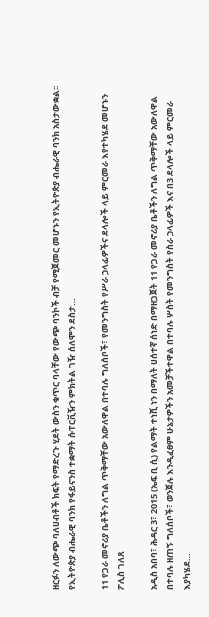ዘርፉን ለውጭ ባለሀብቶች ክፍት የማድረጉ ሂደት ውስን ቁጥር ባላቸው የውጭ ባንኮች ብቻ የሚጀመር መሆኑን የኢትዮጵያ ብሔራዊ ባንክ አስታውቋል፡፡ የኢትዮጵያ ብሔራዊ ባንክ የፋይናንስ ተቋማት ሱፐርቪዥን ምክትል ገዥ ሰለሞን ደስታ…

11 የጋራ መኖሪያ ቤቶችን ለግል ጥቅማቸው አውለዋል በተባሉ ግለሰቦች፣ የመንግስት የሥራ ኃላፊዎችና ደላሎች ላይ ምርመራ እየተካሄደ መሆኑን ፖሊስ ገለጸ

አዲስ አበባ፣ ሕዳር 3፣ 2015 (ኤፍ ቢ ሲ) የልማት ተነሺ ነን በማለት ሀሰተኛ ሰነድ በማዘጋጀት 11 የጋራ መኖሪያ ቤቶችን ለግል ጥቅማቸው አውለዋል በተባሉ ዘጠኝ ግለሰቦች፣ ወንጀሉ እንዲፈፀም ሁኔታዎችን አመቻችተዋል በተባሉ ሦስት የመንግስት የስራ ኃላፊዎች እና በ3 ደላሎች ላይ ምርመራ እያካሄደ…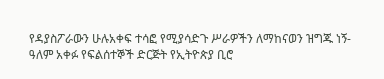የዳያስፖራውን ሁሉአቀፍ ተሳፎ የሚያሳድጉ ሥራዎችን ለማከናወን ዝግጁ ነኝ- ዓለም አቀፉ የፍልሰተኞች ድርጅት የኢትዮጵያ ቢሮ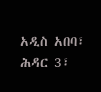አዲስ አበባ፣ ሕዳር 3፣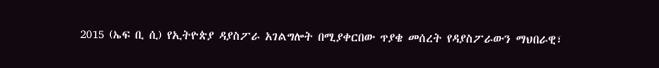2015 (ኤፍ ቢ ሲ) የኢትዮጵያ ዳያስፖራ አገልግሎት በሚያቀርበው ጥያቄ መሰረት የዳያስፖራውን ማህበራዊ፣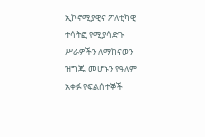ኢኮኖሚያዊና ፖለቲካዊ ተሳትፎ የሚያሳድጉ ሥራዎችን ለማከናወን ዝግጁ መሆኑን የዓለም አቀፉ የፍልሰተኞች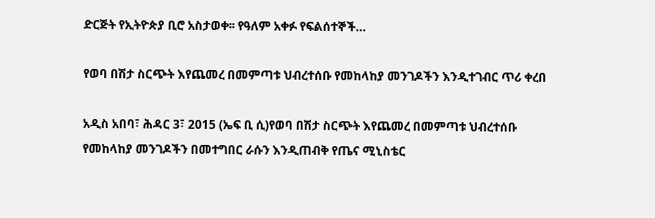ድርጅት የኢትዮጵያ ቢሮ አስታወቀ፡፡ የዓለም አቀፉ የፍልሰተኞች…

የወባ በሽታ ስርጭት እየጨመረ በመምጣቱ ህብረተሰቡ የመከላከያ መንገዶችን እንዲተገብር ጥሪ ቀረበ

አዲስ አበባ፣ ሕዳር 3፣ 2015 (ኤፍ ቢ ሲ)የወባ በሽታ ስርጭት እየጨመረ በመምጣቱ ህብረተሰቡ የመከላከያ መንገዶችን በመተግበር ራሱን እንዲጠብቅ የጤና ሚኒስቴር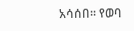አሳሰበ፡፡ የወባ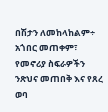በሽታን ለመከላከልም÷ አጎበር መጠቀም፣ የመኖሪያ ስፍራዎችን ንጽህና መጠበቅ እና የጸረ ወባ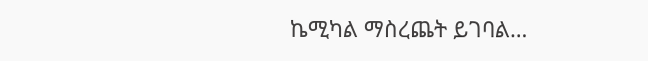ኬሚካል ማስረጨት ይገባል…